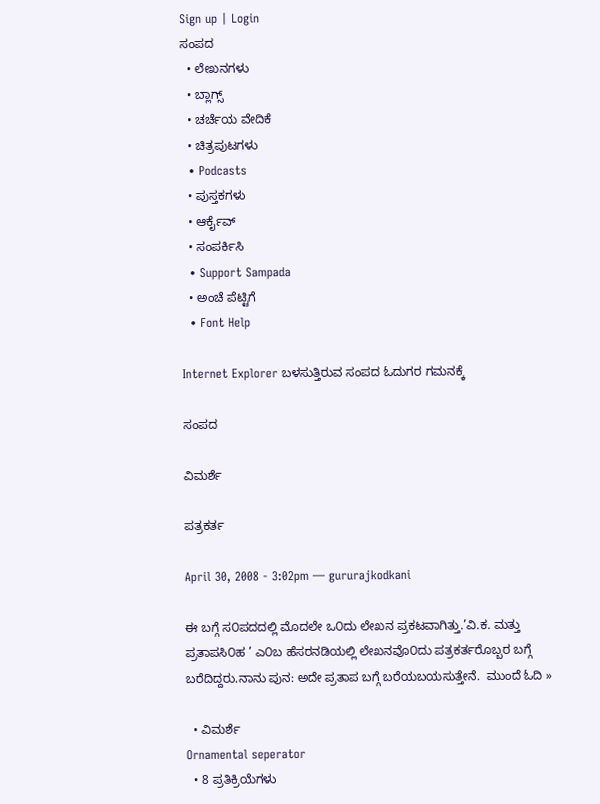Sign up | Login
ಸಂಪದ
  • ಲೇಖನಗಳು
  • ಬ್ಲಾಗ್ಸ್
  • ಚರ್ಚೆಯ ವೇದಿಕೆ
  • ಚಿತ್ರಪುಟಗಳು
  • Podcasts
  • ಪುಸ್ತಕಗಳು
  • ಆರ್ಕೈವ್
  • ಸಂಪರ್ಕಿಸಿ
  • Support Sampada
  • ಅಂಚೆ ಪೆಟ್ಟಿಗೆ
  • Font Help

Internet Explorer ಬಳಸುತ್ತಿರುವ ಸಂಪದ ಓದುಗರ ಗಮನಕ್ಕೆ

ಸಂಪದ

ವಿಮರ್ಶೆ

ಪತ್ರಕರ್ತ

April 30, 2008 - 3:02pm — gururajkodkani

ಈ ಬಗ್ಗೆ ಸ೦ಪದದಲ್ಲಿ ಮೊದಲೇ ಒ೦ದು ಲೇಖನ ಪ್ರಕಟವಾಗಿತ್ತು.’ವಿ.ಕ. ಮತ್ತು ಪ್ರತಾಪಸಿ೦ಹ ’ ಎ೦ಬ ಹೆಸರನಡಿಯಲ್ಲಿ ಲೇಖನವೊ೦ದು ಪತ್ರಕರ್ತರೊಬ್ಬರ ಬಗ್ಗೆ ಬರೆದಿದ್ದರು.ನಾನು ಪುನ: ಅದೇ ಪ್ರತಾಪ ಬಗ್ಗೆ ಬರೆಯಬಯಸುತ್ತೇನೆ.  ಮುಂದೆ ಓದಿ »

  • ವಿಮರ್ಶೆ
Ornamental seperator
  • 8 ಪ್ರತಿಕ್ರಿಯೆಗಳು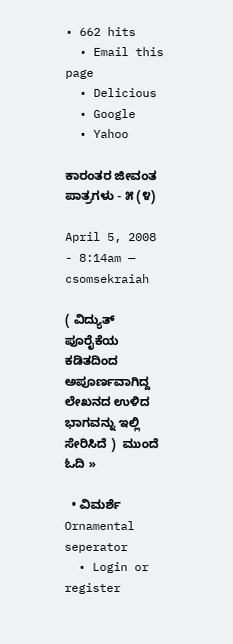• 662 hits
  • Email this page
  • Delicious
  • Google
  • Yahoo

ಕಾರಂತರ ಜೀವಂತ ಪಾತ್ರಗಳು - ೫ (೪)

April 5, 2008 - 8:14am — csomsekraiah

( ವಿದ್ಯುತ್ ಪೂರೈಕೆಯ ಕಡಿತದಿಂದ ಅಪೂರ್ಣವಾಗಿದ್ದ ಲೇಖನದ ಉಳಿದ ಭಾಗವನ್ನು ಇಲ್ಲಿ ಸೇರಿಸಿದೆ )  ಮುಂದೆ ಓದಿ »

  • ವಿಮರ್ಶೆ
Ornamental seperator
  • Login or register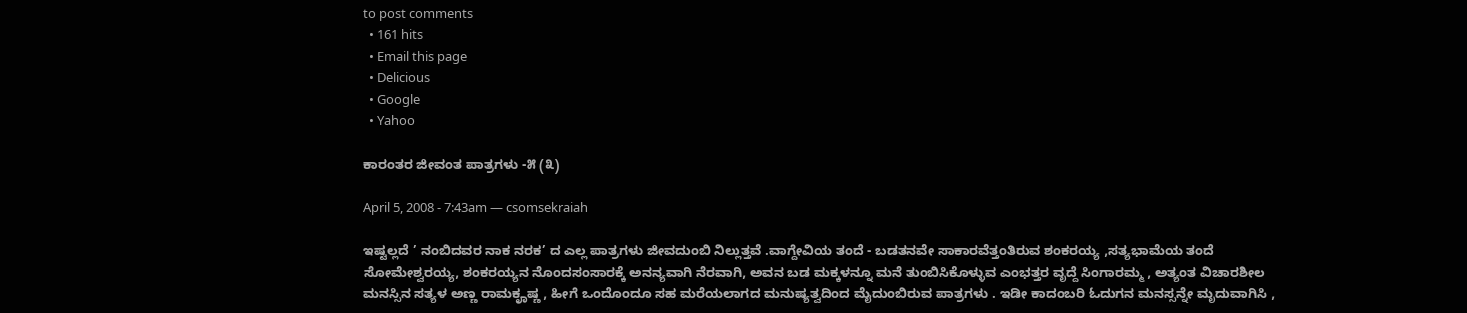to post comments
  • 161 hits
  • Email this page
  • Delicious
  • Google
  • Yahoo

ಕಾರಂತರ ಜೀವಂತ ಪಾತ್ರಗಳು -೫ (೩)

April 5, 2008 - 7:43am — csomsekraiah

ಇಷ್ಟಲ್ಲದೆ ’ ನಂಬಿದವರ ನಾಕ ನರಕ’ ದ ಎಲ್ಲ ಪಾತ್ರಗಳು ಜೀವದುಂಬಿ ನಿಲ್ಲುತ್ತವೆ .ವಾಗ್ದೇವಿಯ ತಂದೆ - ಬಡತನವೇ ಸಾಕಾರವೆತ್ತಂತಿರುವ ಶಂಕರಯ್ಯ ,ಸತ್ಯಭಾಮೆಯ ತಂದೆ ಸೋಮೇಶ್ವರಯ್ಯ, ಶಂಕರಯ್ಯನ ನೊಂದಸಂಸಾರಕ್ಕೆ ಅನನ್ಯವಾಗಿ ನೆರವಾಗಿ, ಅವನ ಬಡ ಮಕ್ಕಳನ್ನೂ ಮನೆ ತುಂಬಿಸಿಕೊಳ್ಳುವ ಎಂಭತ್ತರ ವೃದ್ದೆ ಸಿಂಗಾರಮ್ಮ , ಅತ್ಯಂತ ವಿಚಾರಶೀಲ ಮನಸ್ಸಿನ ಸತ್ಯಳ ಅಣ್ಣ ರಾಮಕೄಷ್ಣ , ಹೀಗೆ ಒಂದೊಂದೂ ಸಹ ಮರೆಯಲಾಗದ ಮನುಷ್ಯತ್ವದಿಂದ ಮೈದುಂಬಿರುವ ಪಾತ್ರಗಳು . ಇಡೀ ಕಾದಂಬರಿ ಓದುಗನ ಮನಸ್ಸನ್ನೇ ಮೃದುವಾಗಿಸಿ ,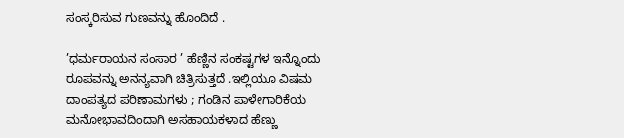ಸಂಸ್ಕರಿಸುವ ಗುಣವನ್ನು ಹೊಂದಿದೆ .

’ಧರ್ಮರಾಯನ ಸಂಸಾರ ’ ಹೆಣ್ಣಿನ ಸಂಕಷ್ಟಗಳ ಇನ್ನೊಂದು ರೂಪವನ್ನು ಅನನ್ಯವಾಗಿ ಚಿತ್ರಿಸುತ್ತದೆ .ಇಲ್ಲಿಯೂ ವಿಷಮ ದಾಂಪತ್ಯದ ಪರಿಣಾಮಗಳು ; ಗಂಡಿನ ಪಾಳೇಗಾರಿಕೆಯ ಮನೋಭಾವದಿಂದಾಗಿ ಅಸಹಾಯಕಳಾದ ಹೆಣ್ಣು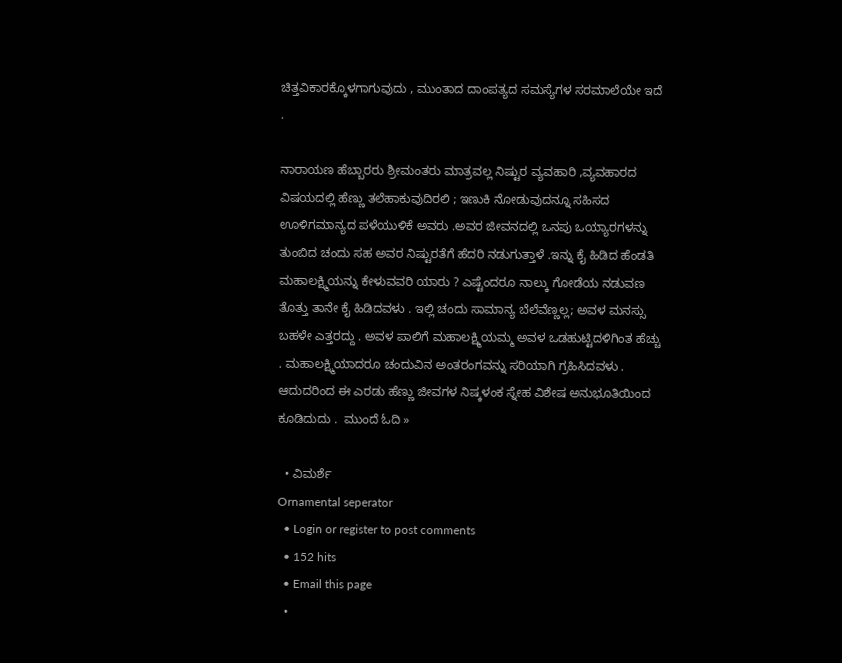ಚಿತ್ತವಿಕಾರಕ್ಕೊಳಗಾಗುವುದು , ಮುಂತಾದ ದಾಂಪತ್ಯದ ಸಮಸ್ಯೆಗಳ ಸರಮಾಲೆಯೇ ಇದೆ .

ನಾರಾಯಣ ಹೆಬ್ಬಾರರು ಶ್ರೀಮಂತರು ಮಾತ್ರವಲ್ಲ ನಿಷ್ಟುರ ವ್ಯವಹಾರಿ ,ವ್ಯವಹಾರದ ವಿಷಯದಲ್ಲಿ ಹೆಣ್ಣು ತಲೆಹಾಕುವುದಿರಲಿ ; ಇಣುಕಿ ನೋಡುವುದನ್ನೂ ಸಹಿಸದ ಊಳಿಗಮಾನ್ಯದ ಪಳೆಯುಳಿಕೆ ಅವರು .ಅವರ ಜೀವನದಲ್ಲಿ ಒನಪು ಒಯ್ಯಾರಗಳನ್ನು ತುಂಬಿದ ಚಂದು ಸಹ ಅವರ ನಿಷ್ಟುರತೆಗೆ ಹೆದರಿ ನಡುಗುತ್ತಾಳೆ .ಇನ್ನು ಕೈ ಹಿಡಿದ ಹೆಂಡತಿ ಮಹಾಲಕ್ಷ್ಮಿಯನ್ನು ಕೇಳುವವರಿ ಯಾರು ? ಎಷ್ಟೆಂದರೂ ನಾಲ್ಕು ಗೋಡೆಯ ನಡುವಣ ತೊತ್ತು ತಾನೇ ಕೈ ಹಿಡಿದವಳು . ಇಲ್ಲಿ ಚಂದು ಸಾಮಾನ್ಯ ಬೆಲೆವೆಣ್ಣಲ್ಲ; ಅವಳ ಮನಸ್ಸು ಬಹಳೇ ಎತ್ತರದ್ದು . ಅವಳ ಪಾಲಿಗೆ ಮಹಾಲಕ್ಷ್ಮಿಯಮ್ಮ ಅವಳ ಒಡಹುಟ್ಟಿದಳಿಗಿಂತ ಹೆಚ್ಚು . ಮಹಾಲಕ್ಷ್ಮಿಯಾದರೂ ಚಂದುವಿನ ಅಂತರಂಗವನ್ನು ಸರಿಯಾಗಿ ಗ್ರಹಿಸಿದವಳು . ಆದುದರಿಂದ ಈ ಎರಡು ಹೆಣ್ಣು ಜೀವಗಳ ನಿಷ್ಕಳಂಕ ಸ್ನೇಹ ವಿಶೇಷ ಅನುಭೂತಿಯಿಂದ ಕೂಡಿದುದು .  ಮುಂದೆ ಓದಿ »

  • ವಿಮರ್ಶೆ
Ornamental seperator
  • Login or register to post comments
  • 152 hits
  • Email this page
  •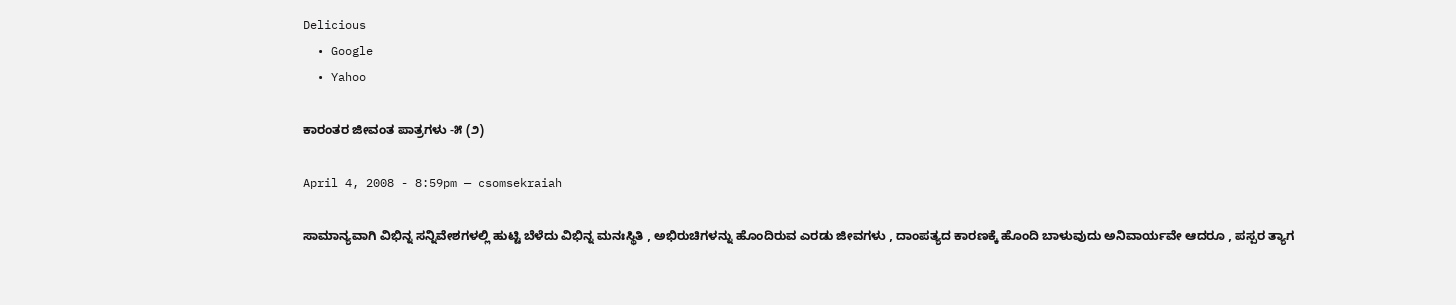Delicious
  • Google
  • Yahoo

ಕಾರಂತರ ಜೀವಂತ ಪಾತ್ರಗಳು -೫ (೨)

April 4, 2008 - 8:59pm — csomsekraiah

ಸಾಮಾನ್ಯವಾಗಿ ವಿಭಿನ್ನ ಸನ್ನಿವೇಶಗಳಲ್ಲಿ ಹುಟ್ಟಿ ಬೆಳೆದು ವಿಭಿನ್ನ ಮನಃಸ್ಥಿತಿ , ಅಭಿರುಚಿಗಳನ್ನು ಹೊಂದಿರುವ ಎರಡು ಜೀವಗಳು , ದಾಂಪತ್ಯದ ಕಾರಣಕ್ಕೆ ಹೊಂದಿ ಬಾಳುವುದು ಅನಿವಾರ್ಯವೇ ಆದರೂ , ಪಸ್ಪರ ತ್ಯಾಗ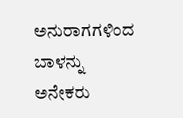ಅನುರಾಗಗಳಿಂದ ಬಾಳನ್ನು ಅನೇಕರು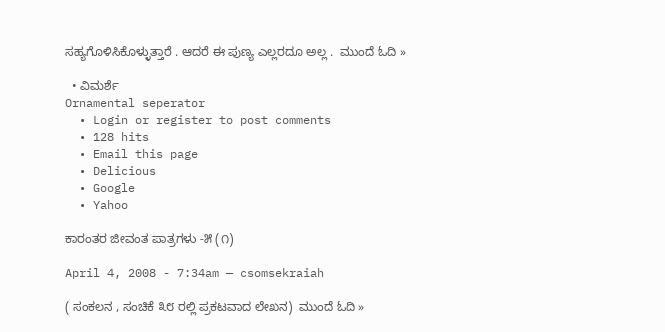ಸಹ್ಯಗೊಳಿಸಿಕೊಳ್ಳುತ್ತಾರೆ . ಆದರೆ ಈ ಪುಣ್ಯ ಎಲ್ಲರದೂ ಅಲ್ಲ .  ಮುಂದೆ ಓದಿ »

  • ವಿಮರ್ಶೆ
Ornamental seperator
  • Login or register to post comments
  • 128 hits
  • Email this page
  • Delicious
  • Google
  • Yahoo

ಕಾರಂತರ ಜೀವಂತ ಪಾತ್ರಗಳು -೫ (೧)

April 4, 2008 - 7:34am — csomsekraiah

( ಸಂಕಲನ , ಸಂಚಿಕೆ ೩೮ ರಲ್ಲಿ ಪ್ರಕಟವಾದ ಲೇಖನ)  ಮುಂದೆ ಓದಿ »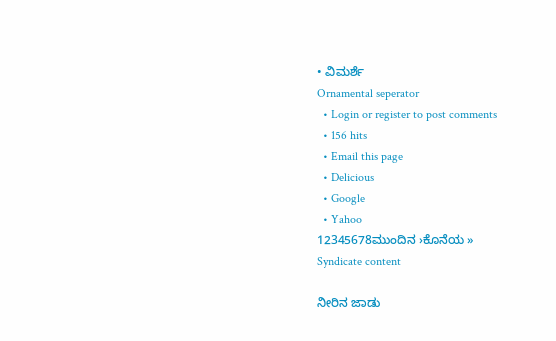• ವಿಮರ್ಶೆ
Ornamental seperator
  • Login or register to post comments
  • 156 hits
  • Email this page
  • Delicious
  • Google
  • Yahoo
12345678ಮುಂದಿನ ›ಕೊನೆಯ »
Syndicate content

ನೀರಿನ ಜಾಡು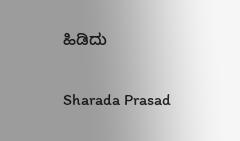ಹಿಡಿದು

Sharada Prasad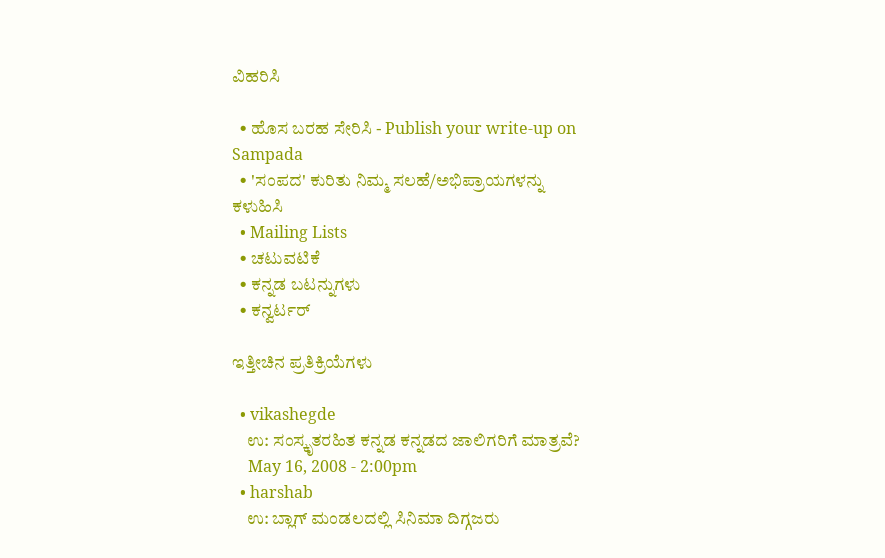ವಿಹರಿಸಿ

  • ಹೊಸ ಬರಹ ಸೇರಿಸಿ - Publish your write-up on Sampada
  • 'ಸಂಪದ' ಕುರಿತು ನಿಮ್ಮ ಸಲಹೆ/ಅಭಿಪ್ರಾಯಗಳನ್ನು ಕಳುಹಿಸಿ
  • Mailing Lists
  • ಚಟುವಟಿಕೆ
  • ಕನ್ನಡ ಬಟನ್ನುಗಳು
  • ಕನ್ವರ್ಟರ್

ಇತ್ತೀಚಿನ ಪ್ರತಿಕ್ರಿಯೆಗಳು

  • vikashegde
    ಉ: ಸಂಸ್ಕೃತರಹಿತ ಕನ್ನಡ ಕನ್ನಡದ ಜಾಲಿಗರಿಗೆ ಮಾತ್ರವೆ?
    May 16, 2008 - 2:00pm
  • harshab
    ಉ: ಬ್ಲಾಗ್ ಮಂಡಲದಲ್ಲಿ ಸಿನಿಮಾ ದಿಗ್ಗಜರು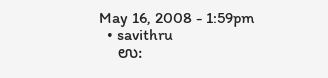May 16, 2008 - 1:59pm
  • savithru
    ಉ: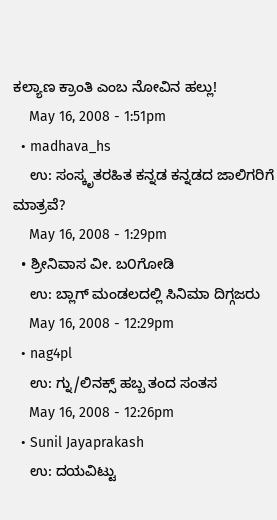ಕಲ್ಯಾಣ ಕ್ರಾಂತಿ ಎಂಬ ನೋವಿನ ಹಲ್ಲು!
    May 16, 2008 - 1:51pm
  • madhava_hs
    ಉ: ಸಂಸ್ಕೃತರಹಿತ ಕನ್ನಡ ಕನ್ನಡದ ಜಾಲಿಗರಿಗೆ ಮಾತ್ರವೆ?
    May 16, 2008 - 1:29pm
  • ಶ್ರೀನಿವಾಸ ವೀ. ಬ೦ಗೋಡಿ
    ಉ: ಬ್ಲಾಗ್ ಮಂಡಲದಲ್ಲಿ ಸಿನಿಮಾ ದಿಗ್ಗಜರು
    May 16, 2008 - 12:29pm
  • nag4pl
    ಉ: ಗ್ನು/ಲಿನಕ್ಸ್ ಹಬ್ಬ ತಂದ ಸಂತಸ
    May 16, 2008 - 12:26pm
  • Sunil Jayaprakash
    ಉ: ದಯವಿಟ್ಟು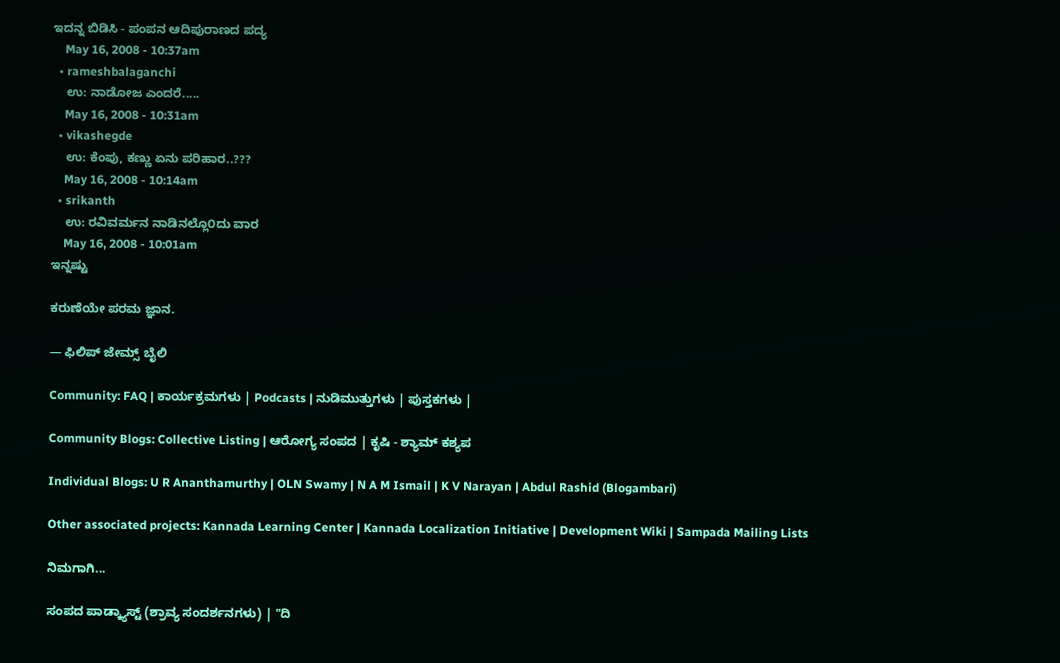ಇದನ್ನ ಬಿಡಿಸಿ - ಪಂಪನ ಆದಿಪುರಾಣದ ಪದ್ಯ
    May 16, 2008 - 10:37am
  • rameshbalaganchi
    ಉ: ನಾಡೋಜ ಎಂದರೆ.....
    May 16, 2008 - 10:31am
  • vikashegde
    ಉ: ಕೆಂಪು, ಕಣ್ಣು ಏನು ಪರಿಹಾರ..???
    May 16, 2008 - 10:14am
  • srikanth
    ಉ: ರವಿವರ್ಮನ ನಾಡಿನಲ್ಲೊ೦ದು ವಾರ
    May 16, 2008 - 10:01am
ಇನ್ನಷ್ಟು

ಕರುಣೆಯೇ ಪರಮ ಜ್ಞಾನ.

— ಫಿಲಿಪ್ ಜೇಮ್ಸ್ ಬೈಲಿ

Community: FAQ | ಕಾರ್ಯಕ್ರಮಗಳು | Podcasts | ನುಡಿಮುತ್ತುಗಳು | ಪುಸ್ತಕಗಳು |

Community Blogs: Collective Listing | ಆರೋಗ್ಯ ಸಂಪದ | ಕೃಷಿ - ಶ್ಯಾಮ್ ಕಶ್ಯಪ

Individual Blogs: U R Ananthamurthy | OLN Swamy | N A M Ismail | K V Narayan | Abdul Rashid (Blogambari)

Other associated projects: Kannada Learning Center | Kannada Localization Initiative | Development Wiki | Sampada Mailing Lists

ನಿಮಗಾಗಿ...

ಸಂಪದ ಪಾಡ್ಕ್ಯಾಸ್ಟ್ (ಶ್ರಾವ್ಯ ಸಂದರ್ಶನಗಳು) | "ದಿ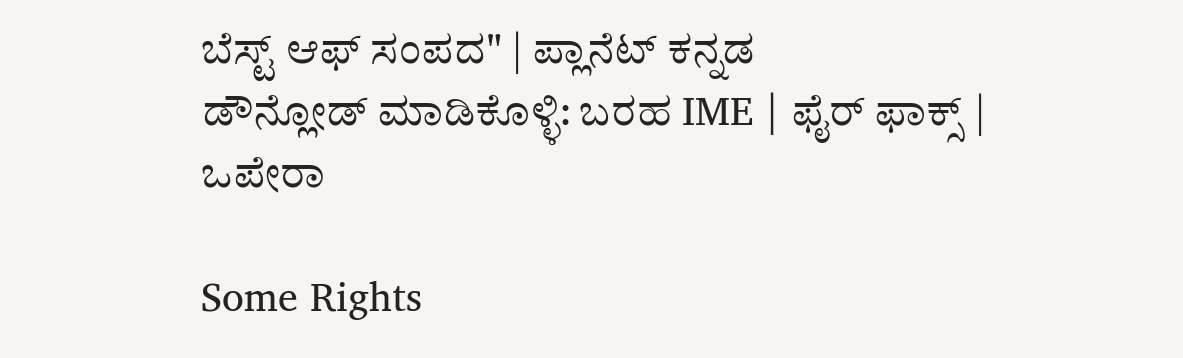ಬೆಸ್ಟ್ ಆಫ್ ಸಂಪದ" | ಪ್ಲಾನೆಟ್ ಕನ್ನಡ
ಡೌನ್ಲೋಡ್ ಮಾಡಿಕೊಳ್ಳಿ: ಬರಹ IME | ಫೈರ್ ಫಾಕ್ಸ್ | ಒಪೇರಾ

Some Rights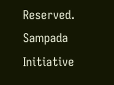Reserved. Sampada Initiative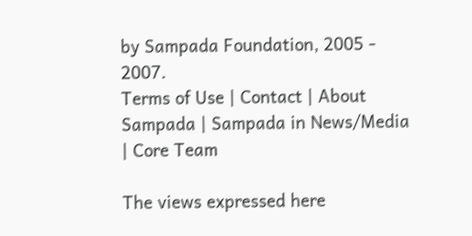by Sampada Foundation, 2005 - 2007.
Terms of Use | Contact | About Sampada | Sampada in News/Media | Core Team

The views expressed here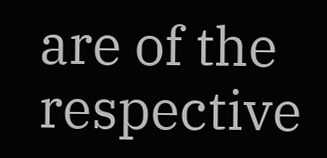are of the respective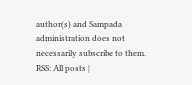author(s) and Sampada administration does not necessarily subscribe to them.
RSS: All posts |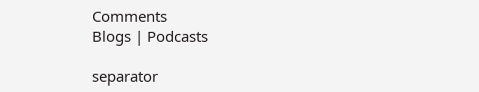Comments
Blogs | Podcasts

separator